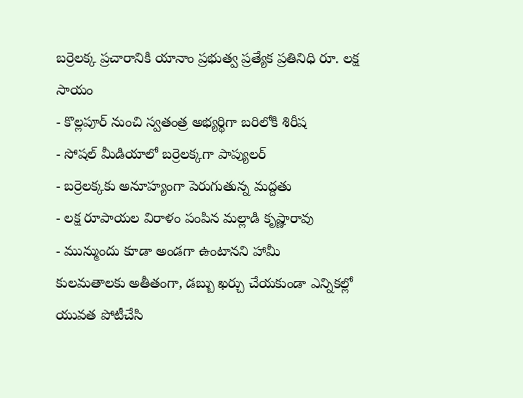బర్రెలక్క ప్రచారానికి యానాం ప్రభుత్వ ప్రత్యేక ప్రతినిధి రూ. లక్ష సాయం
- కొల్లపూర్ నుంచి స్వతంత్ర అభ్యర్థిగా బరిలోకి శిరీష
- సోషల్ మీడియాలో బర్రెలక్కగా పాప్యులర్
- బర్రెలక్కకు అనూహ్యంగా పెరుగుతున్న మద్దతు
- లక్ష రూపాయల విరాళం పంపిన మల్లాడి కృష్ణారావు
- మున్ముందు కూడా అండగా ఉంటానని హామీ
కులమతాలకు అతీతంగా, డబ్బు ఖర్చు చేయకుండా ఎన్నికల్లో యువత పోటీచేసి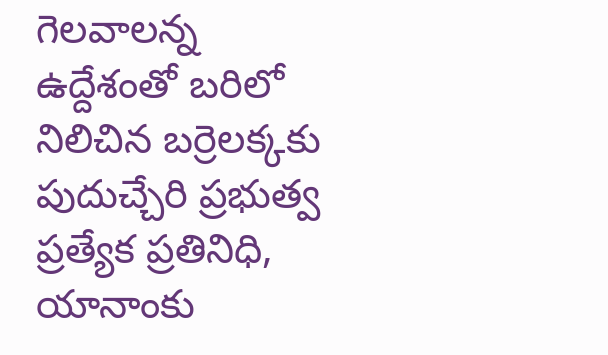గెలవాలన్న ఉద్దేశంతో బరిలో నిలిచిన బర్రెలక్కకు పుదుచ్చేరి ప్రభుత్వ ప్రత్యేక ప్రతినిధి, యానాంకు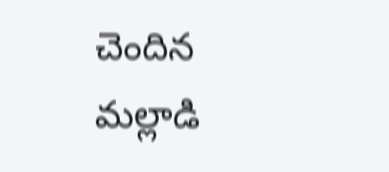చెందిన మల్లాడి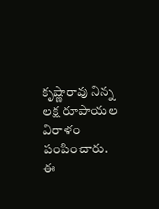కృష్ణారావు నిన్న లక్ష రూపాయల విరాళం పంపించారు. ఈ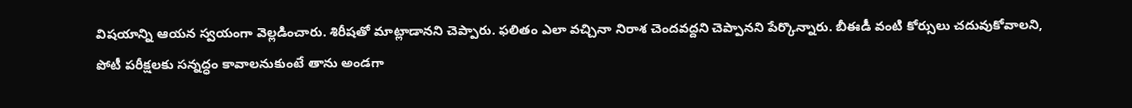విషయాన్ని ఆయన స్వయంగా వెల్లడించారు. శిరీషతో మాట్లాడానని చెప్పారు. ఫలితం ఎలా వచ్చినా నిరాశ చెందవద్దని చెప్పానని పేర్కొన్నారు. బీఈడీ వంటి కోర్సులు చదువుకోవాలని, పోటీ పరీక్షలకు సన్నద్ధం కావాలనుకుంటే తాను అండగా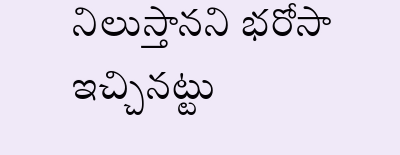నిలుస్తానని భరోసా ఇచ్చినట్టు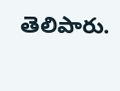తెలిపారు.